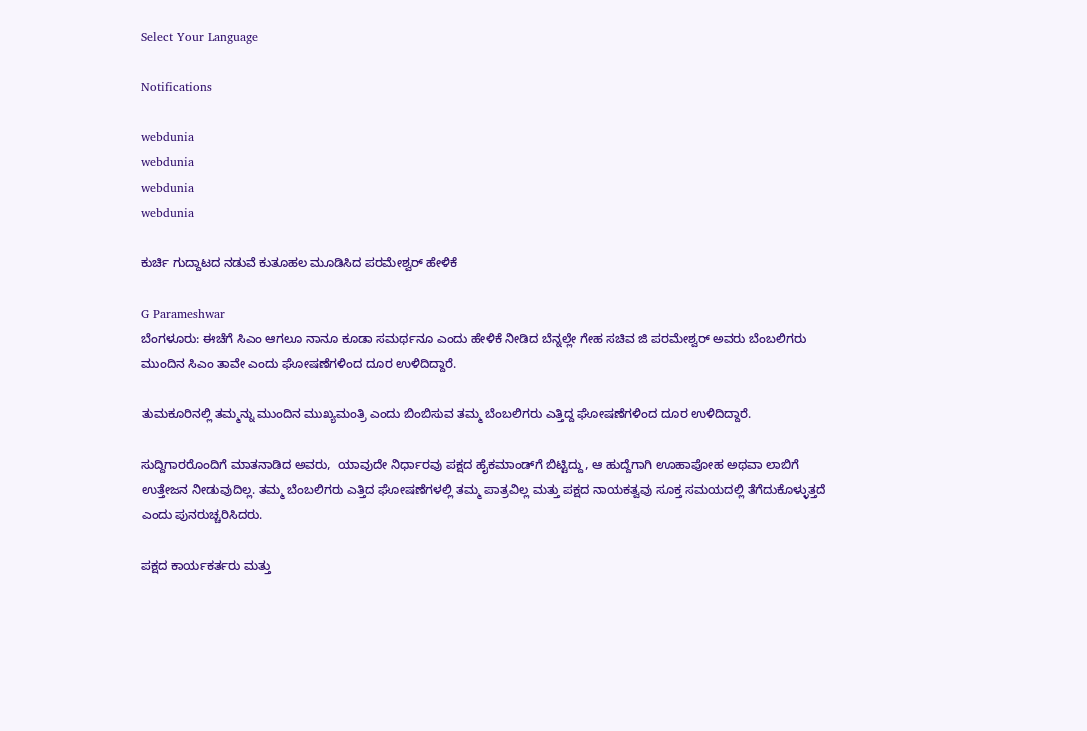Select Your Language

Notifications

webdunia
webdunia
webdunia
webdunia

ಕುರ್ಚಿ ಗುದ್ದಾಟದ ನಡುವೆ ಕುತೂಹಲ ಮೂಡಿಸಿದ ಪರಮೇಶ್ವರ್ ಹೇಳಿಕೆ

G Parameshwar
ಬೆಂಗಳೂರು: ಈಚೆಗೆ ಸಿಎಂ ಆಗಲೂ ನಾನೂ ಕೂಡಾ ಸಮರ್ಥನೂ ಎಂದು ಹೇಳಿಕೆ ನೀಡಿದ ಬೆನ್ನಲ್ಲೇ ಗೇಹ ಸಚಿವ ಜಿ ಪರಮೇಶ್ವರ್ ಅವರು ಬೆಂಬಲಿಗರು ಮುಂದಿನ ಸಿಎಂ ತಾವೇ ಎಂದು ಘೋಷಣೆಗಳಿಂದ ದೂರ ಉಳಿದಿದ್ದಾರೆ.

ತುಮಕೂರಿನಲ್ಲಿ ತಮ್ಮನ್ನು ಮುಂದಿನ ಮುಖ್ಯಮಂತ್ರಿ ಎಂದು ಬಿಂಬಿಸುವ ತಮ್ಮ ಬೆಂಬಲಿಗರು ಎತ್ತಿದ್ದ ಘೋಷಣೆಗಳಿಂದ ದೂರ ಉಳಿದಿದ್ದಾರೆ.

ಸುದ್ದಿಗಾರರೊಂದಿಗೆ ಮಾತನಾಡಿದ ಅವರು,  ಯಾವುದೇ ನಿರ್ಧಾರವು ಪಕ್ಷದ ಹೈಕಮಾಂಡ್‌ಗೆ ಬಿಟ್ಟಿದ್ದು, ಆ ಹುದ್ದೆಗಾಗಿ ಊಹಾಪೋಹ ಅಥವಾ ಲಾಬಿಗೆ ಉತ್ತೇಜನ ನೀಡುವುದಿಲ್ಲ. ತಮ್ಮ ಬೆಂಬಲಿಗರು ಎತ್ತಿದ ಘೋಷಣೆಗಳಲ್ಲಿ ತಮ್ಮ ಪಾತ್ರವಿಲ್ಲ ಮತ್ತು ಪಕ್ಷದ ನಾಯಕತ್ವವು ಸೂಕ್ತ ಸಮಯದಲ್ಲಿ ತೆಗೆದುಕೊಳ್ಳುತ್ತದೆ ಎಂದು ಪುನರುಚ್ಚರಿಸಿದರು.

ಪಕ್ಷದ ಕಾರ್ಯಕರ್ತರು ಮತ್ತು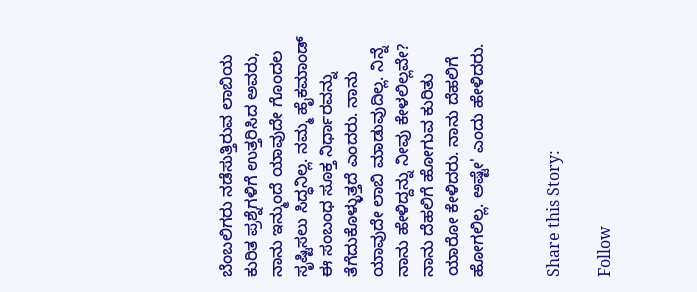ಬೆಂಬಲಿಗರು ನಡೆಸುತ್ತಿರುವ ಲಾಬಿಯ ಕುರಿತ ಪ್ರಶ್ನೆಗಳಿಗೆ ಉತ್ತರಿಸಿದ ಅವರು, ನಾನು ಇನ್ಮುಂದೆ ಯಾವುದೇ ಗೊಂದಲ ಸೃಷ್ಟಿಸಲು ಸಿದ್ಧನಿಲ್ಲ. ನಮ್ಮ ಹೈಕಮಾಂಡ್ ಈ ಸಂಬಂಧ ಸೂಕ್ತ ನಿರ್ಧಾರವನ್ನು ತೆಗೆದುಕೊಳ್ಳುತ್ತದೆ ಎಂದರು. ನಾನು ಯಾವುದೇ ಲಾಬಿ ಮಾಡುವುದಿಲ್ಲ. ನಿನ್ನೆ ನಾನು ಹೇಳಿದ್ದನ್ನು ನೀವು ಕೇಳಲಿಲ್ಲವೇ? ನಾನು ದೆಹಲಿಗೆ ಹೋಗುವ ಕುರಿತು ಯಾರೋ ಕೇಳಿದರು. ನಾನು ದೆಹಲಿಗೆ ಹೋಗಲಿಲ್ಲ. ಅಷ್ಟೇ' ಎಂದು ಹೇಳಿದರು.


Share this Story:

Follow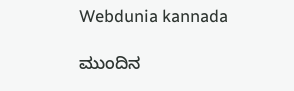Webdunia kannada

ಮುಂದಿನ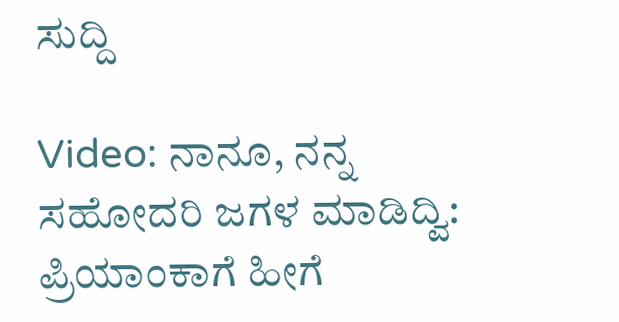ಸುದ್ದಿ

Video: ನಾನೂ, ನನ್ನ ಸಹೋದರಿ ಜಗಳ ಮಾಡಿದ್ವಿ: ಪ್ರಿಯಾಂಕಾಗೆ ಹೀಗೆ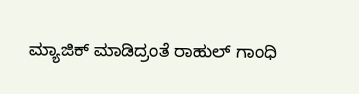ಮ್ಯಾಜಿಕ್ ಮಾಡಿದ್ರಂತೆ ರಾಹುಲ್ ಗಾಂಧಿ